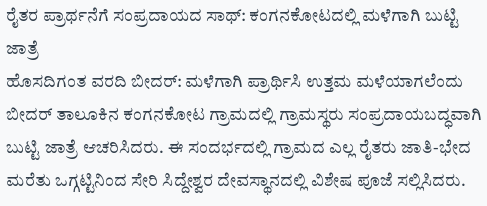ರೈತರ ಪ್ರಾರ್ಥನೆಗೆ ಸಂಪ್ರದಾಯದ ಸಾಥ್: ಕಂಗನಕೋಟದಲ್ಲಿ ಮಳೆಗಾಗಿ ಬುಟ್ಟಿ ಜಾತ್ರೆ
ಹೊಸದಿಗಂತ ವರದಿ ಬೀದರ್: ಮಳೆಗಾಗಿ ಪ್ರಾರ್ಥಿಸಿ ಉತ್ತಮ ಮಳೆಯಾಗಲೆಂದು ಬೀದರ್ ತಾಲೂಕಿನ ಕಂಗನಕೋಟ ಗ್ರಾಮದಲ್ಲಿ ಗ್ರಾಮಸ್ಥರು ಸಂಪ್ರದಾಯಬದ್ಧವಾಗಿ ಬುಟ್ಟಿ ಜಾತ್ರೆ ಆಚರಿಸಿದರು. ಈ ಸಂದರ್ಭದಲ್ಲಿ ಗ್ರಾಮದ ಎಲ್ಲ ರೈತರು ಜಾತಿ-ಭೇದ ಮರೆತು ಒಗ್ಗಟ್ಟಿನಿಂದ ಸೇರಿ ಸಿದ್ದೇಶ್ವರ ದೇವಸ್ಥಾನದಲ್ಲಿ ವಿಶೇಷ ಪೂಜೆ ಸಲ್ಲಿಸಿದರು.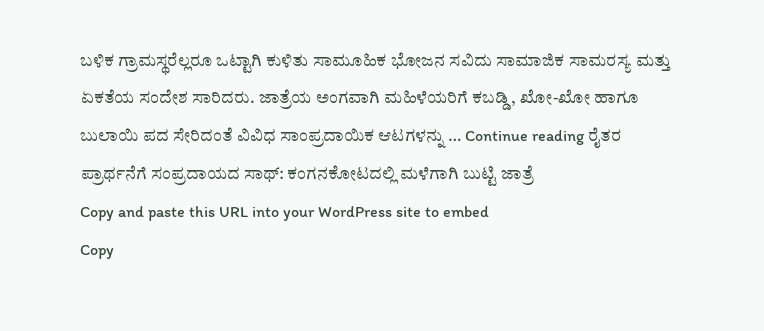ಬಳಿಕ ಗ್ರಾಮಸ್ಥರೆಲ್ಲರೂ ಒಟ್ಟಾಗಿ ಕುಳಿತು ಸಾಮೂಹಿಕ ಭೋಜನ ಸವಿದು ಸಾಮಾಜಿಕ ಸಾಮರಸ್ಯ ಮತ್ತು ಏಕತೆಯ ಸಂದೇಶ ಸಾರಿದರು. ಜಾತ್ರೆಯ ಅಂಗವಾಗಿ ಮಹಿಳೆಯರಿಗೆ ಕಬಡ್ಡಿ, ಖೋ-ಖೋ ಹಾಗೂ ಬುಲಾಯಿ ಪದ ಸೇರಿದಂತೆ ವಿವಿಧ ಸಾಂಪ್ರದಾಯಿಕ ಆಟಗಳನ್ನು … Continue reading ರೈತರ ಪ್ರಾರ್ಥನೆಗೆ ಸಂಪ್ರದಾಯದ ಸಾಥ್: ಕಂಗನಕೋಟದಲ್ಲಿ ಮಳೆಗಾಗಿ ಬುಟ್ಟಿ ಜಾತ್ರೆ
Copy and paste this URL into your WordPress site to embed
Copy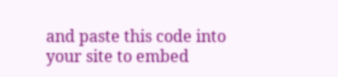and paste this code into your site to embed